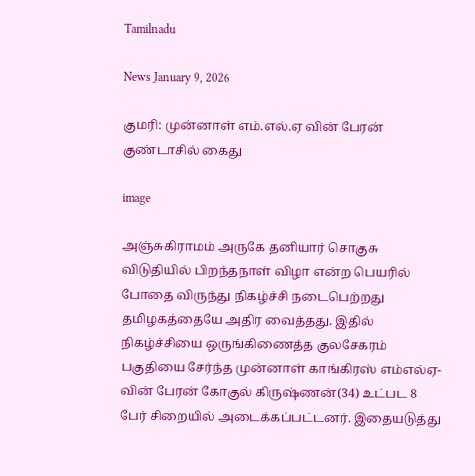Tamilnadu

News January 9, 2026

குமரி: முன்னாள் எம்.எல்.ஏ வின் பேரன் குண்டாசில் கைது

image

அஞ்சுகிராமம் அருகே தனியார் சொகுசு விடுதியில் பிறந்தநாள் விழா என்ற பெயரில் போதை விருந்து நிகழ்ச்சி நடைபெற்றது தமிழகத்தையே அதிர வைத்தது. இதில் நிகழ்ச்சியை ஒருங்கிணைத்த குலசேகரம் பகுதியை சேர்ந்த முன்னாள் காங்கிரஸ் எம்எல்ஏ-வின் பேரன் கோகுல் கிருஷ்ணன்(34) உட்பட 8 பேர் சிறையில் அடைக்கப்பட்டனர். இதையடுத்து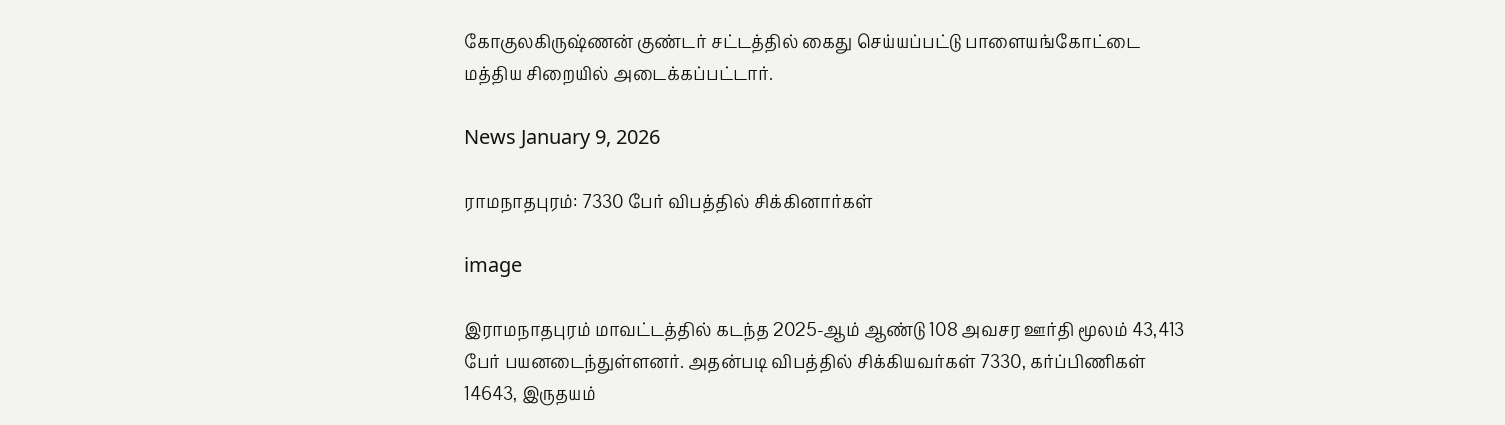கோகுலகிருஷ்ணன் குண்டர் சட்டத்தில் கைது செய்யப்பட்டு பாளையங்கோட்டை மத்திய சிறையில் அடைக்கப்பட்டார்.

News January 9, 2026

ராமநாதபுரம்: 7330 பேர் விபத்தில் சிக்கினார்கள்

image

இராமநாதபுரம் மாவட்டத்தில் கடந்த 2025-ஆம் ஆண்டு 108 அவசர ஊர்தி மூலம் 43,413 பேர் பயனடைந்துள்ளனர். அதன்படி விபத்தில் சிக்கியவர்கள் 7330, கர்ப்பிணிகள் 14643, இருதயம்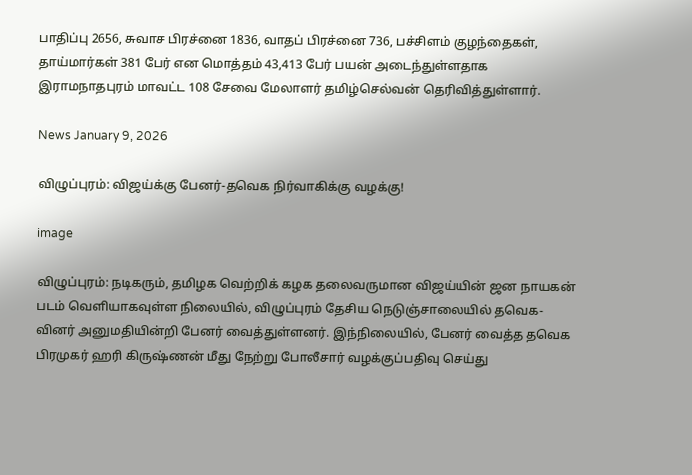பாதிப்பு 2656, சுவாச பிரச்னை 1836, வாதப் பிரச்னை 736, பச்சிளம் குழந்தைகள், தாய்மார்கள் 381 பேர் என மொத்தம் 43,413 பேர் பயன் அடைந்துள்ளதாக இராமநாதபுரம் மாவட்ட 108 சேவை மேலாளர் தமிழ்செல்வன் தெரிவித்துள்ளார்.

News January 9, 2026

விழுப்புரம்: விஜய்க்கு பேனர்-தவெக நிர்வாகிக்கு வழக்கு!

image

விழுப்புரம்: நடிகரும், தமிழக வெற்றிக் கழக தலைவருமான விஜய்யின் ஜன நாயகன் படம் வெளியாகவுள்ள நிலையில், விழுப்புரம் தேசிய நெடுஞ்சாலையில் தவெக-வினர் அனுமதியின்றி பேனர் வைத்துள்ளனர். இந்நிலையில், பேனர் வைத்த தவெக பிரமுகர் ஹரி கிருஷ்ணன் மீது நேற்று போலீசார் வழக்குப்பதிவு செய்து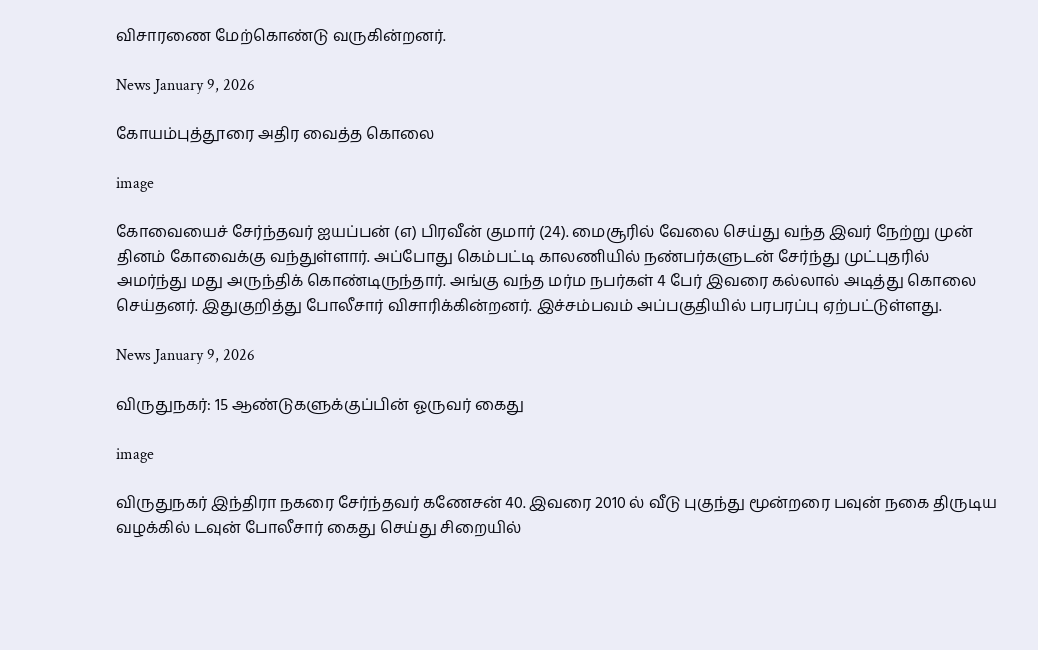விசாரணை மேற்கொண்டு வருகின்றனர்.

News January 9, 2026

கோயம்புத்தூரை அதிர வைத்த கொலை

image

கோவையைச் சேர்ந்தவர் ஐயப்பன் (எ) பிரவீன் குமார் (24). மைசூரில் வேலை செய்து வந்த இவர் நேற்று முன் தினம் கோவைக்கு வந்துள்ளார். அப்போது கெம்பட்டி காலணியில் நண்பர்களுடன் சேர்ந்து முட்புதரில் அமர்ந்து மது அருந்திக் கொண்டிருந்தார். அங்கு வந்த மர்ம நபர்கள் 4 பேர் இவரை கல்லால் அடித்து கொலை செய்தனர். இதுகுறித்து போலீசார் விசாரிக்கின்றனர். இச்சம்பவம் அப்பகுதியில் பரபரப்பு ஏற்பட்டுள்ளது.

News January 9, 2026

விருதுநகர்: 15 ஆண்டுகளுக்குப்பின் ஓருவர் கைது

image

விருதுநகர் இந்திரா நகரை சேர்ந்தவர் கணேசன் 40. இவரை 2010 ல் வீடு புகுந்து மூன்றரை பவுன் நகை திருடிய வழக்கில் டவுன் போலீசார் கைது செய்து சிறையில்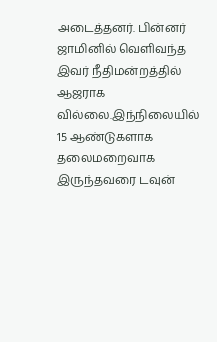அடைத்தனர். பின்னர் ஜாமினில் வெளிவந்த இவர் நீதிமன்றத்தில் ஆஜராக வில்லை.இந்நிலையில் 15 ஆண்டுகளாக தலைமறைவாக இருந்தவரை டவுன்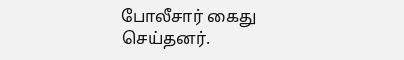போலீசார் கைது செய்தனர்.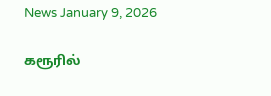News January 9, 2026

கரூரில்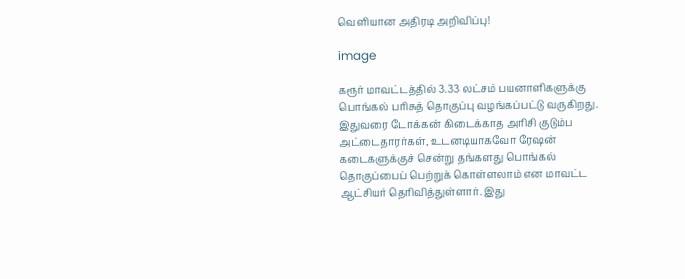வெளியான அதிரடி அறிவிப்பு!

image

கரூர் மாவட்டத்தில் 3.33 லட்சம் பயனாளிகளுக்கு பொங்கல் பரிசுத் தொகுப்பு வழங்கப்பட்டு வருகிறது. இதுவரை டோக்கன் கிடைக்காத அரிசி குடும்ப அட்டைதாரர்கள், உடனடியாகவோ ரேஷன் கடைகளுக்குச் சென்று தங்களது பொங்கல் தொகுப்பைப் பெற்றுக் கொள்ளலாம் என மாவட்ட ஆட்சியர் தெரிவித்துள்ளார். இது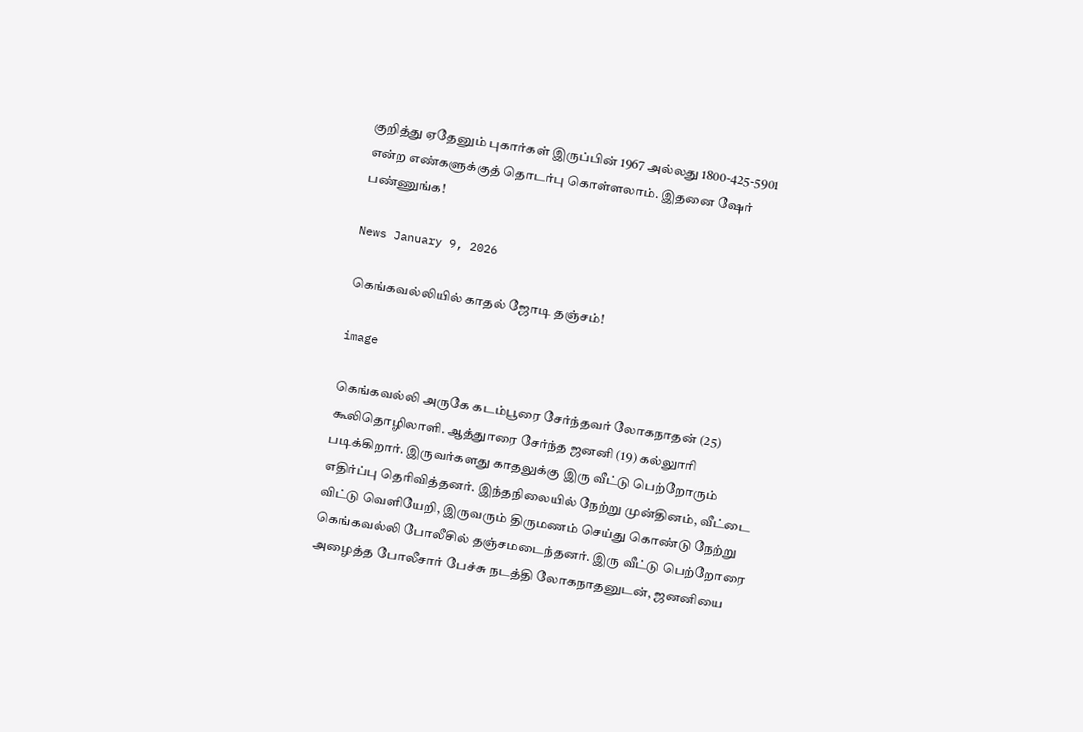குறித்து ஏதேனும் புகார்கள் இருப்பின் 1967 அல்லது 1800-425-5901 என்ற எண்களுக்குத் தொடர்பு கொள்ளலாம். இதனை ஷேர் பண்ணுங்க!

News January 9, 2026

கெங்கவல்லியில் காதல் ஜோடி தஞ்சம்!

image

கெங்கவல்லி அருகே கடம்பூரை சேர்ந்தவர் லோகநாதன் (25) கூலிதொழிலாளி. ஆத்துாரை சேர்ந்த ஜனனி (19) கல்லுாரி படிக்கிறார். இருவர்களது காதலுக்கு இரு வீட்டு பெற்றோரும் எதிர்ப்பு தெரிவித்தனர். இந்தநிலையில் நேற்று முன்தினம், வீட்டை விட்டு வெளியேறி, இருவரும் திருமணம் செய்து கொண்டு நேற்று கெங்கவல்லி போலீசில் தஞ்சமடைந்தனர். இரு வீட்டு பெற்றோரை அழைத்த போலீசார் பேச்சு நடத்தி லோகநாதனுடன், ஜனனியை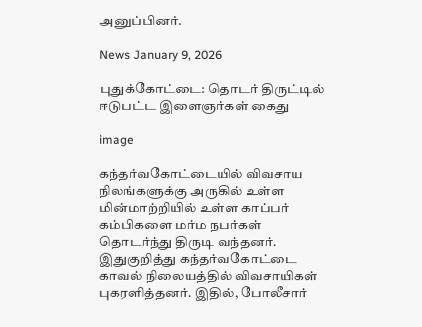அனுப்பினர்.

News January 9, 2026

புதுக்கோட்டை: தொடர் திருட்டில் ஈடுபட்ட இளைஞர்கள் கைது

image

கந்தர்வகோட்டையில் விவசாய நிலங்களுக்கு அருகில் உள்ள மின்மாற்றியில் உள்ள காப்பர் கம்பிகளை மர்ம நபர்கள் தொடர்ந்து திருடி வந்தனர். இதுகுறித்து கந்தர்வகோட்டை காவல் நிலையத்தில் விவசாயிகள் புகரளித்தனர். இதில், போலீசார்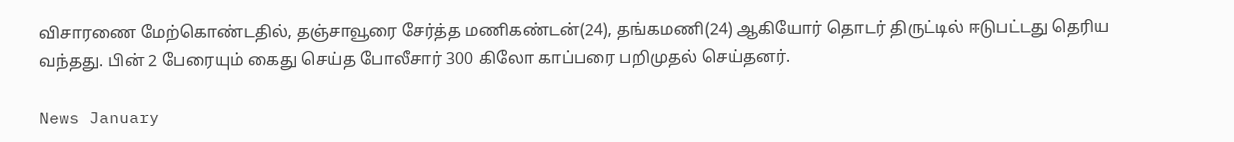விசாரணை மேற்கொண்டதில், தஞ்சாவூரை சேர்த்த மணிகண்டன்(24), தங்கமணி(24) ஆகியோர் தொடர் திருட்டில் ஈடுபட்டது தெரிய வந்தது. பின் 2 பேரையும் கைது செய்த போலீசார் 300 கிலோ காப்பரை பறிமுதல் செய்தனர்.

News January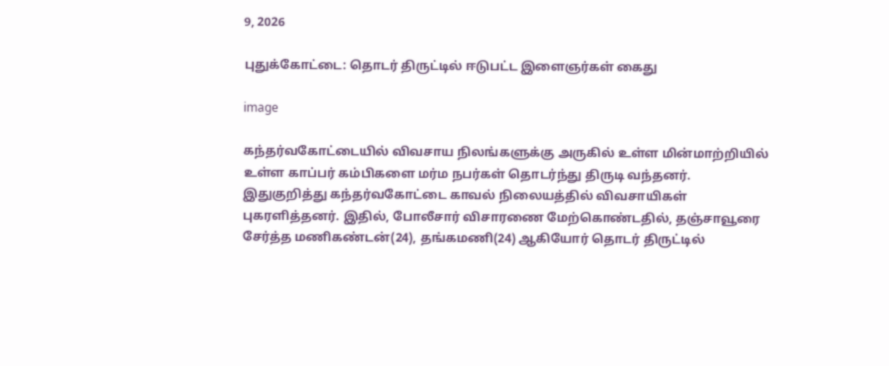9, 2026

புதுக்கோட்டை: தொடர் திருட்டில் ஈடுபட்ட இளைஞர்கள் கைது

image

கந்தர்வகோட்டையில் விவசாய நிலங்களுக்கு அருகில் உள்ள மின்மாற்றியில் உள்ள காப்பர் கம்பிகளை மர்ம நபர்கள் தொடர்ந்து திருடி வந்தனர். இதுகுறித்து கந்தர்வகோட்டை காவல் நிலையத்தில் விவசாயிகள் புகரளித்தனர். இதில், போலீசார் விசாரணை மேற்கொண்டதில், தஞ்சாவூரை சேர்த்த மணிகண்டன்(24), தங்கமணி(24) ஆகியோர் தொடர் திருட்டில்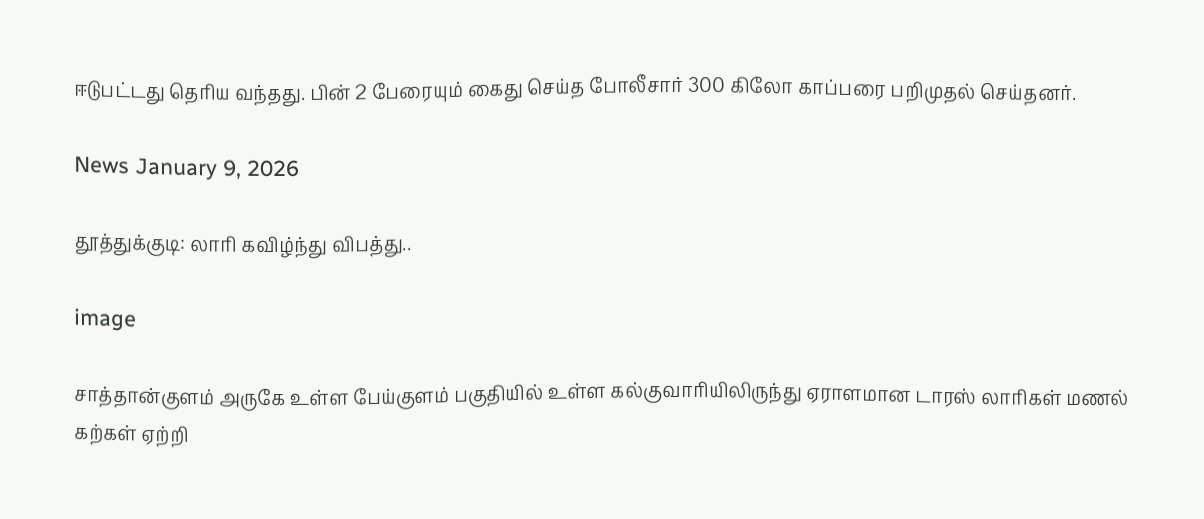ஈடுபட்டது தெரிய வந்தது. பின் 2 பேரையும் கைது செய்த போலீசார் 300 கிலோ காப்பரை பறிமுதல் செய்தனர்.

News January 9, 2026

தூத்துக்குடி: லாரி கவிழ்ந்து விபத்து..

image

சாத்தான்குளம் அருகே உள்ள பேய்குளம் பகுதியில் உள்ள கல்குவாரியிலிருந்து ஏராளமான டாரஸ் லாரிகள் மணல் கற்கள் ஏற்றி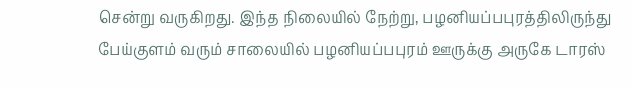சென்று வருகிறது. இந்த நிலையில் நேற்று, பழனியப்பபுரத்திலிருந்து பேய்குளம் வரும் சாலையில் பழனியப்பபுரம் ஊருக்கு அருகே டாரஸ்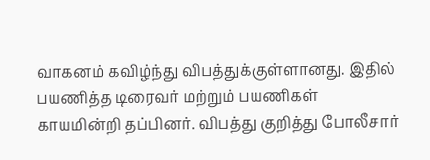வாகனம் கவிழ்ந்து விபத்துக்குள்ளானது. இதில் பயணித்த டிரைவர் மற்றும் பயணிகள் காயமின்றி தப்பினர். விபத்து குறித்து போலீசார்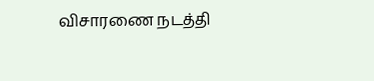விசாரணை நடத்தி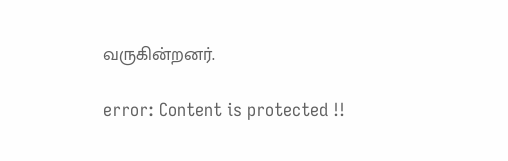வருகின்றனர்.

error: Content is protected !!